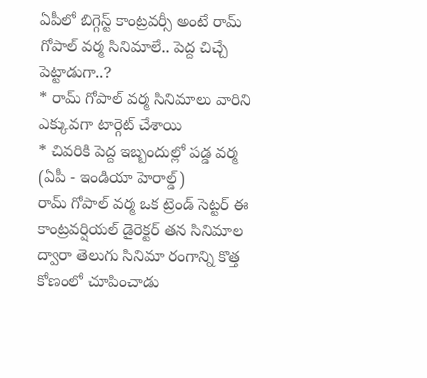ఏపీలో బిగ్గెస్ట్ కాంట్రవర్సీ అంటే రామ్ గోపాల్ వర్మ సినిమాలే.. పెద్ద చిచ్చే పెట్టాడుగా..?
* రామ్ గోపాల్ వర్మ సినిమాలు వారిని ఎక్కువగా టార్గెట్ చేశాయి
* చివరికి పెద్ద ఇబ్బందుల్లో పడ్డ వర్మ
(ఏపీ - ఇండియా హెరాల్డ్)
రామ్ గోపాల్ వర్మ ఒక ట్రెండ్ సెట్టర్ ఈ కాంట్రవర్షియల్ డైరెక్టర్ తన సినిమాల ద్వారా తెలుగు సినిమా రంగాన్ని కొత్త కోణంలో చూపించాడు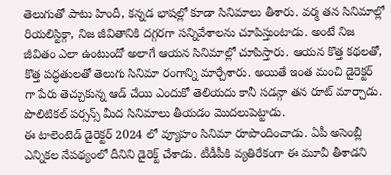తెలుగుతో పాటు హిందీ, కన్నడ భాషల్లో కూడా సినిమాలు తీశారు. వర్మ తన సినిమాల్లో రియలిస్టిక్గా, నిజ జీవితానికి దగ్గరగా సన్నివేశాలను చూపిస్తుంటాడు. అంటే నిజ జీవితం ఎలా ఉంటుందో అలాగే ఆయన సినిమాల్లో చూపిస్తారు. ఆయన కొత్త కథలతో, కొత్త పద్ధతులతో తెలుగు సినిమా రంగాన్ని మార్చేశారు. అయితే ఇంత మంచి డైరెక్టర్ గా పేరు తెచ్చుకున్న ఆడ్ చేయి ఎందుకో తెలియదు కానీ సడన్గా తన రూట్ మార్చాడు. పొలిటికల్ పర్సన్స్ మీద సినిమాలు తీయడం మొదలుపెట్టాడు.
ఈ టాలెంటెడ్ డైరెక్టర్ 2024 లో వ్యూహం సినిమా రూపొందించాడు. ఏపీ అసెంబ్లీ ఎన్నికల నేపథ్యంలో దీనిని డైరెక్ట్ చేశాడు. టీడీపీకి వ్యతిరేకంగా ఈ మూవీ తీశాడని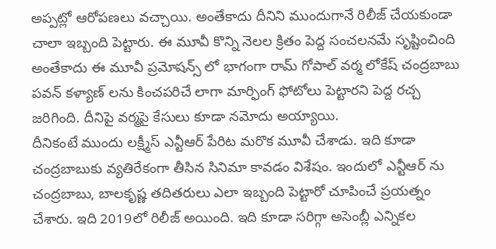అప్పట్లో ఆరోపణలు వచ్చాయి. అంతేకాదు దీనిని ముందుగానే రిలీజ్ చేయకుండా చాలా ఇబ్బంది పెట్టారు. ఈ మూవీ కొన్ని నెలల క్రితం పెద్ద సంచలనమే సృష్టించింది అంతేకాదు ఈ మూవీ ప్రమోషన్స్ లో భాగంగా రామ్ గోపాల్ వర్మ లోకేష్ చంద్రబాబు పవన్ కళ్యాణ్ లను కించపరిచే లాగా మార్ఫింగ్ ఫోటోలు పెట్టారని పెద్ద రచ్చ జరిగింది. దీనిపై వర్మపై కేసులు కూడా నమోదు అయ్యాయి.
దీనికంటే ముందు లక్ష్మీస్ ఎన్టీఆర్ పేరిట మరొక మూవీ చేశాడు. ఇది కూడా చంద్రబాబుకు వ్యతిరేకంగా తీసిన సినిమా కావడం విశేషం. ఇందులో ఎన్టీఆర్ ను చంద్రబాబు, బాలకృష్ణ తదితరులు ఎలా ఇబ్బంది పెట్టారో చూపించే ప్రయత్నం చేశారు. ఇది 2019లో రిలీజ్ అయింది. ఇది కూడా సరిగ్గా అసెంబ్లీ ఎన్నికల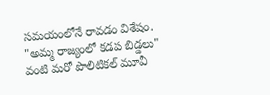సమయంలోనే రావడం విశేషం. "అమ్మ రాజ్యంలో కడప బిడ్డలు" వంటి మరో పొలిటికల్ మూవీ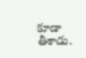కూడా తీశాడు.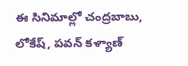ఈ సినిమాల్లో చంద్రబాబు, లోకేష్, పవన్ కళ్యాణ్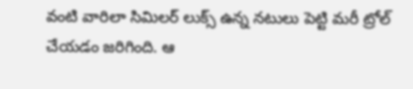వంటి వారిలా సిమిలర్ లుక్స్ ఉన్న నటులు పెట్టి మరీ ట్రోల్ చేయడం జరిగింది. ఆ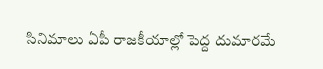సినిమాలు ఏపీ రాజకీయాల్లో పెద్ద దుమారమే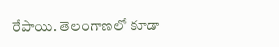రేపాయి. తెలంగాణలో కూడా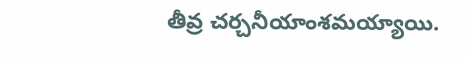తీవ్ర చర్చనీయాంశమయ్యాయి.